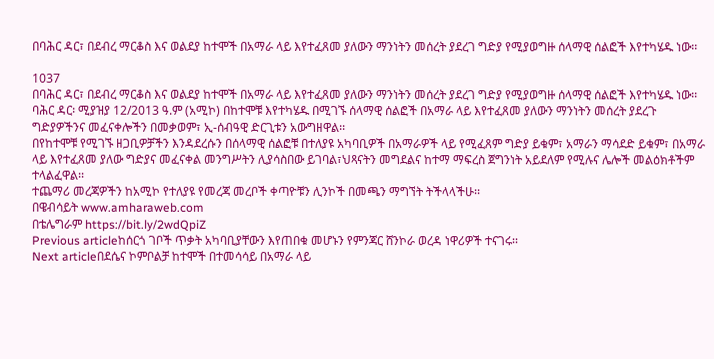በባሕር ዳር፣ በደብረ ማርቆስ እና ወልደያ ከተሞች በአማራ ላይ እየተፈጸመ ያለውን ማንነትን መሰረት ያደረገ ግድያ የሚያወግዙ ሰላማዊ ሰልፎች እየተካሄዱ ነው፡፡

1037
በባሕር ዳር፣ በደብረ ማርቆስ እና ወልደያ ከተሞች በአማራ ላይ እየተፈጸመ ያለውን ማንነትን መሰረት ያደረገ ግድያ የሚያወግዙ ሰላማዊ ሰልፎች እየተካሄዱ ነው፡፡
ባሕር ዳር፡ ሚያዝያ 12/2013 ዓ.ም (አሚኮ) በከተሞቹ እየተካሄዱ በሚገኙ ሰላማዊ ሰልፎች በአማራ ላይ እየተፈጸመ ያለውን ማንነትን መሰረት ያደረጉ ግድያዎችንና መፈናቀሎችን በመቃወም፣ ኢ-ሰብዓዊ ድርጊቱን አውግዘዋል፡፡
በየከተሞቹ የሚገኙ ዘጋቢዎቻችን እንዳደረሱን በሰላማዊ ሰልፎቹ በተለያዩ አካባቢዎች በአማራዎች ላይ የሚፈጸም ግድያ ይቁም፣ አማራን ማሳደድ ይቁም፣ በአማራ ላይ እየተፈጸመ ያለው ግድያና መፈናቀል መንግሥትን ሊያሳስበው ይገባል፣ህጻናትን መግደልና ከተማ ማፍረስ ጀግንነት አይደለም የሚሉና ሌሎች መልዕክቶችም ተላልፈዋል፡፡
ተጨማሪ መረጃዎችን ከአሚኮ የተለያዩ የመረጃ መረቦች ቀጣዮቹን ሊንኮች በመጫን ማግኘት ትችላላችሁ፡፡
በዌብሳይት www.amharaweb.com
በቴሌግራም https://bit.ly/2wdQpiZ
Previous articleከሰርጎ ገቦች ጥቃት አካባቢያቸውን እየጠበቁ መሆኑን የምንጃር ሸንኮራ ወረዳ ነዋሪዎች ተናገሩ፡፡
Next articleበደሴና ኮምቦልቻ ከተሞች በተመሳሳይ በአማራ ላይ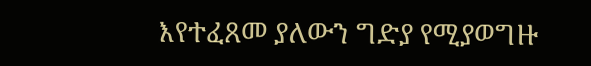እየተፈጸመ ያለውን ግድያ የሚያወግዙ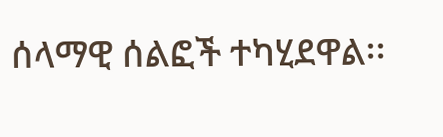ሰላማዊ ሰልፎች ተካሂደዋል፡፡